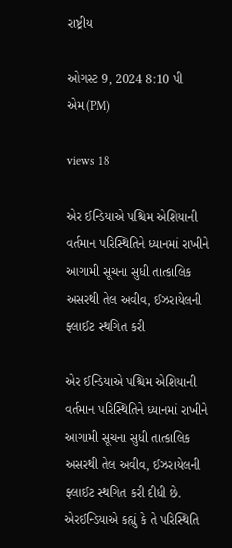રાષ્ટ્રીય

ઓગસ્ટ 9, 2024 8:10 પી એમ(PM)

views 18

એર ઈન્ડિયાએ પશ્ચિમ એશિયાની વર્તમાન પરિસ્થિતિને ધ્યાનમાં રાખીને આગામી સૂચના સુધી તાત્કાલિક અસરથી તેલ અવીવ, ઈઝરાયેલની ફ્લાઈટ સ્થગિત કરી

એર ઈન્ડિયાએ પશ્ચિમ એશિયાની વર્તમાન પરિસ્થિતિને ધ્યાનમાં રાખીને આગામી સૂચના સુધી તાત્કાલિક અસરથી તેલ અવીવ, ઈઝરાયેલની ફ્લાઈટ સ્થગિત કરી દીધી છે. એરઈન્ડિયાએ કહ્યું કે તે પરિસ્થિતિ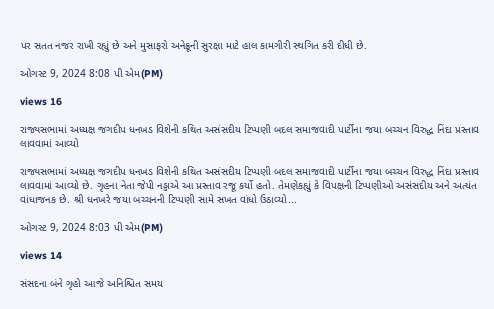પર સતત નજર રાખી રહ્યું છે અને મુસાફરો અનેક્રૂની સુરક્ષા માટે હાલ કામગીરી સ્થગિત કરી દીધી છે.

ઓગસ્ટ 9, 2024 8:08 પી એમ(PM)

views 16

રાજ્યસભામાં અધ્યક્ષ જગદીપ ધનખડ વિશેની કથિત અસંસદીય ટિપ્પણી બદલ સમાજવાદી પાર્ટીના જયા બચ્ચન વિરુદ્ધ નિંદા પ્રસ્તાવ લાવવામાં આવ્યો

રાજ્યસભામાં અધ્યક્ષ જગદીપ ધનખડ વિશેની કથિત અસંસદીય ટિપ્પણી બદલ સમાજવાદી પાર્ટીના જયા બચ્ચન વિરુદ્ધ નિંદા પ્રસ્તાવ લાવવામાં આવ્યો છે. ગૃહના નેતા જેપી નડ્ડાએ આ પ્રસ્તાવ રજૂ કર્યો હતો. તેમણેકહ્યું કે વિપક્ષની ટિપ્પણીઓ અસંસદીય અને અત્યંત વાંધાજનક છે. શ્રી ધનખરે જયા બચ્ચનની ટિપ્પણી સામે સખત વાંધો ઉઠાવ્યો...

ઓગસ્ટ 9, 2024 8:03 પી એમ(PM)

views 14

સંસદના બંને ગૃહો આજે અનિશ્ચિત સમય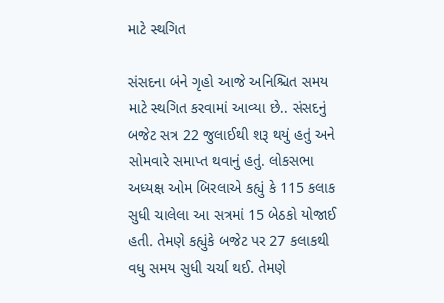માટે સ્થગિત

સંસદના બંને ગૃહો આજે અનિશ્ચિત સમય માટે સ્થગિત કરવામાં આવ્યા છે.. સંસદનું બજેટ સત્ર 22 જુલાઈથી શરૂ થયું હતું અને સોમવારે સમાપ્ત થવાનું હતું. લોકસભા અધ્યક્ષ ઓમ બિરલાએ કહ્યું કે 115 કલાક સુધી ચાલેલા આ સત્રમાં 15 બેઠકો યોજાઈ હતી. તેમણે કહ્યુંકે બજેટ પર 27 કલાકથી વધુ સમય સુધી ચર્ચા થઈ. તેમણે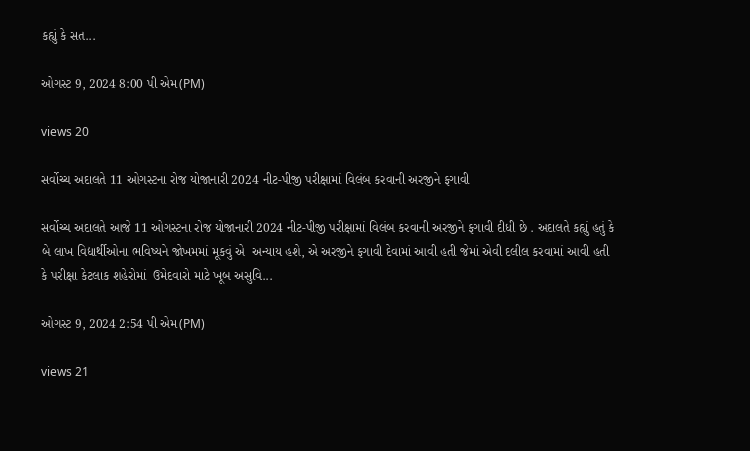કહ્યું કે સત...

ઓગસ્ટ 9, 2024 8:00 પી એમ(PM)

views 20

સર્વોચ્ચ અદાલતે 11 ઓગસ્ટના રોજ યોજાનારી 2024 નીટ-પીજી પરીક્ષામાં વિલંબ કરવાની અરજીને ફગાવી

સર્વોચ્ચ અદાલતે આજે 11 ઓગસ્ટના રોજ યોજાનારી 2024 નીટ-પીજી પરીક્ષામાં વિલંબ કરવાની અરજીને ફગાવી દીધી છે . અદાલતે કહ્યું હતું કે બે લાખ વિદ્યાર્થીઓના ભવિષ્યને જોખમમાં મૂકવું એ  અન્યાય હશે, એ અરજીને ફગાવી દેવામાં આવી હતી જેમાં એવી દલીલ કરવામાં આવી હતી કે પરીક્ષા કેટલાક શહેરોમાં  ઉમેદવારો માટે ખૂબ અસુવિ...

ઓગસ્ટ 9, 2024 2:54 પી એમ(PM)

views 21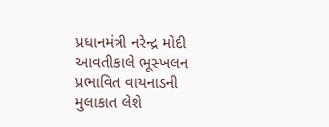પ્રધાનમંત્રી નરેન્દ્ર મોદી આવતીકાલે ભૂસ્ખલન પ્રભાવિત વાયનાડની મુલાકાત લેશે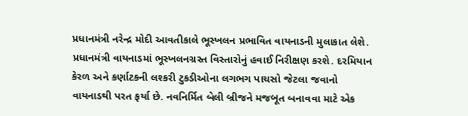પ્રધાનમંત્રી નરેન્દ્ર મોદી આવતીકાલે ભૂસ્ખલન પ્રભાવિત વાયનાડની મુલાકાત લેશે. પ્રધાનમંત્રી વાયનાડમાં ભૂસ્ખલનગ્રસ્ત વિસ્તારોનું હવાઈ નિરીક્ષણ કરશે. દરમિયાન કેરળ અને કર્ણાટકની લશ્કરી ટુકડીઓના લગભગ પાચસો જેટલા જવાનો વાયનાડથી પરત ફર્યા છે. નવનિર્મિત બેલી બ્રીજને મજબૂત બનાવવા માટે એક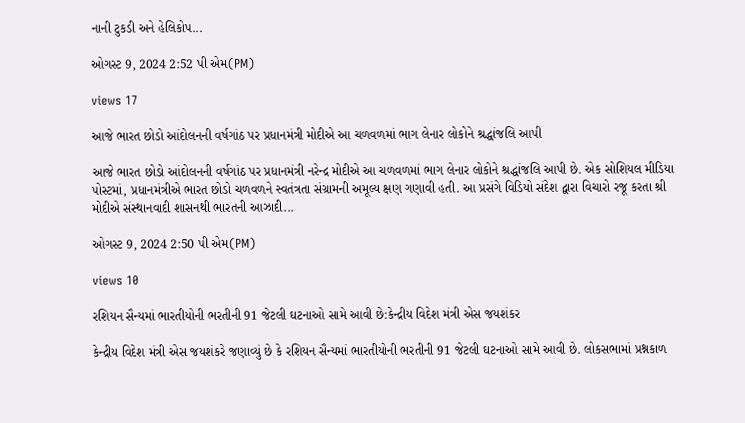નાની ટુકડી અને હેલિકોપ...

ઓગસ્ટ 9, 2024 2:52 પી એમ(PM)

views 17

આજે ભારત છોડો આંદોલનની વર્ષગાંઠ પર પ્રધાનમંત્રી મોદીએ આ ચળવળમાં ભાગ લેનાર લોકોને શ્રદ્ધાંજલિ આપી

આજે ભારત છોડો આંદોલનની વર્ષગાંઠ પર પ્રધાનમંત્રી નરેન્દ્ર મોદીએ આ ચળવળમાં ભાગ લેનાર લોકોને શ્રદ્ધાંજલિ આપી છે. એક સોશિયલ મીડિયા પોસ્ટમાં, પ્રધાનમંત્રીએ ભારત છોડો ચળવળને સ્વતંત્રતા સંગ્રામની અમૂલ્ય ક્ષણ ગણાવી હતી. આ પ્રસંગે વિડિયો સંદેશ દ્વારા વિચારો રજૂ કરતા શ્રી મોદીએ સંસ્થાનવાદી શાસનથી ભારતની આઝાદી...

ઓગસ્ટ 9, 2024 2:50 પી એમ(PM)

views 10

રશિયન સૈન્યમાં ભારતીયોની ભરતીની 91 જેટલી ઘટનાઓ સામે આવી છે:કેન્દ્રીય વિદેશ મંત્રી એસ જયશંકર

કેન્દ્રીય વિદેશ મંત્રી એસ જયશંકરે જણાવ્યું છે કે રશિયન સૈન્યમાં ભારતીયોની ભરતીની 91 જેટલી ઘટનાઓ સામે આવી છે. લોકસભામાં પ્રશ્નકાળ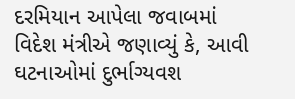દરમિયાન આપેલા જવાબમાં વિદેશ મંત્રીએ જણાવ્યું કે, આવી ઘટનાઓમાં દુર્ભાગ્યવશ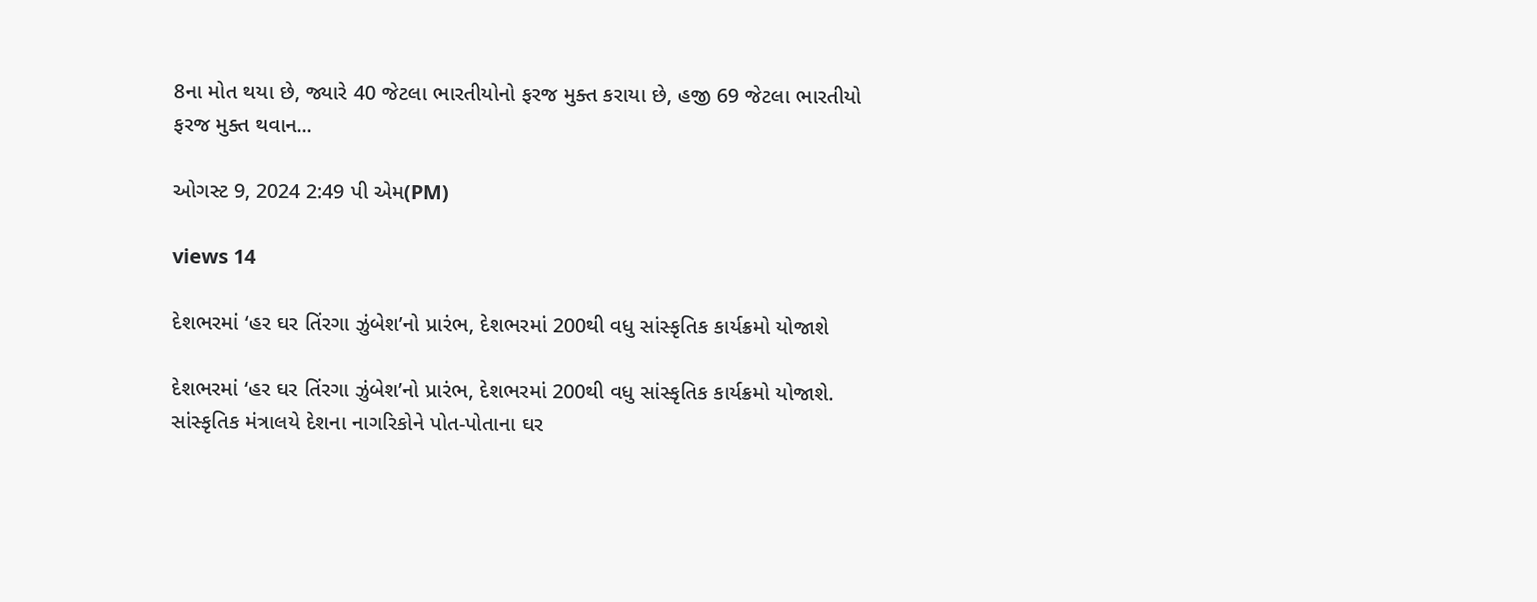8ના મોત થયા છે, જ્યારે 40 જેટલા ભારતીયોનો ફરજ મુક્ત કરાયા છે, હજી 69 જેટલા ભારતીયો ફરજ મુક્ત થવાન...

ઓગસ્ટ 9, 2024 2:49 પી એમ(PM)

views 14

દેશભરમાં ‘હર ઘર તિંરગા ઝુંબેશ’નો પ્રારંભ, દેશભરમાં 200થી વધુ સાંસ્કૃતિક કાર્યક્રમો યોજાશે

દેશભરમાં ‘હર ઘર તિંરગા ઝુંબેશ’નો પ્રારંભ, દેશભરમાં 200થી વધુ સાંસ્કૃતિક કાર્યક્રમો યોજાશે. સાંસ્કૃતિક મંત્રાલયે દેશના નાગરિકોને પોત-પોતાના ઘર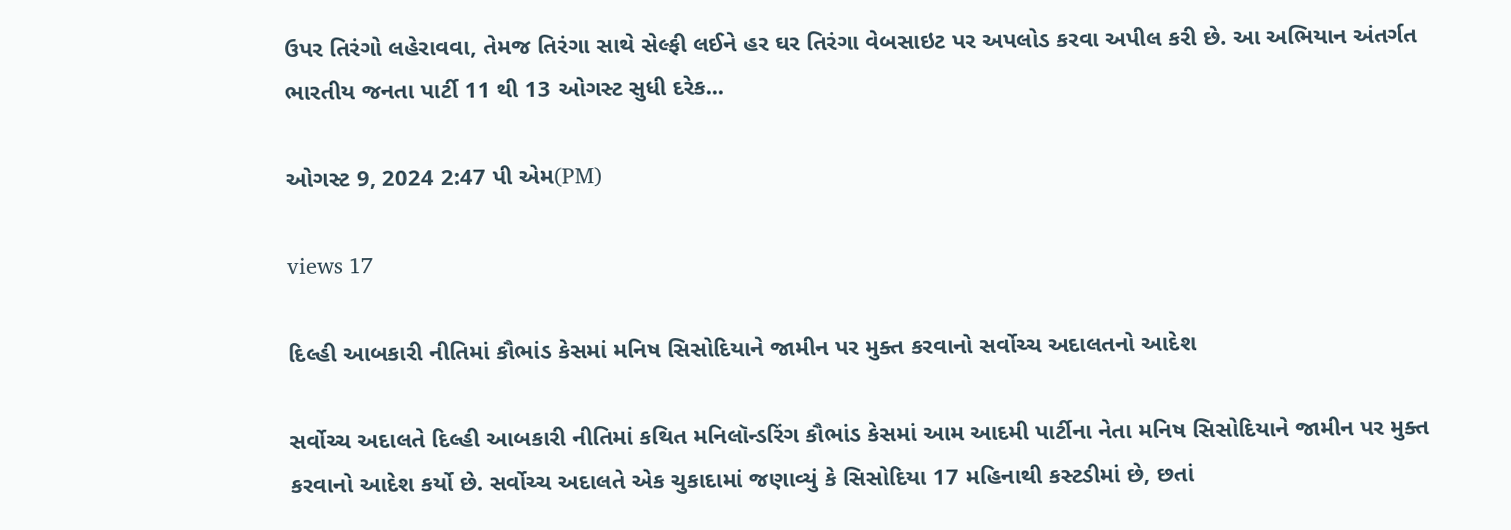ઉપર તિરંગો લહેરાવવા, તેમજ તિરંગા સાથે સેલ્ફી લઈને હર ઘર તિરંગા વેબસાઇટ પર અપલોડ કરવા અપીલ કરી છે. આ અભિયાન અંતર્ગત ભારતીય જનતા પાર્ટી 11 થી 13 ઓગસ્ટ સુધી દરેક...

ઓગસ્ટ 9, 2024 2:47 પી એમ(PM)

views 17

દિલ્હી આબકારી નીતિમાં કૌભાંડ કેસમાં મનિષ સિસોદિયાને જામીન પર મુક્ત કરવાનો સર્વોચ્ચ અદાલતનો આદેશ

સર્વોચ્ચ અદાલતે દિલ્હી આબકારી નીતિમાં કથિત મનિલૉન્ડરિંગ કૌભાંડ કેસમાં આમ આદમી પાર્ટીના નેતા મનિષ સિસોદિયાને જામીન પર મુક્ત કરવાનો આદેશ કર્યો છે. સર્વોચ્ચ અદાલતે એક ચુકાદામાં જણાવ્યું કે સિસોદિયા 17 મહિનાથી કસ્ટડીમાં છે, છતાં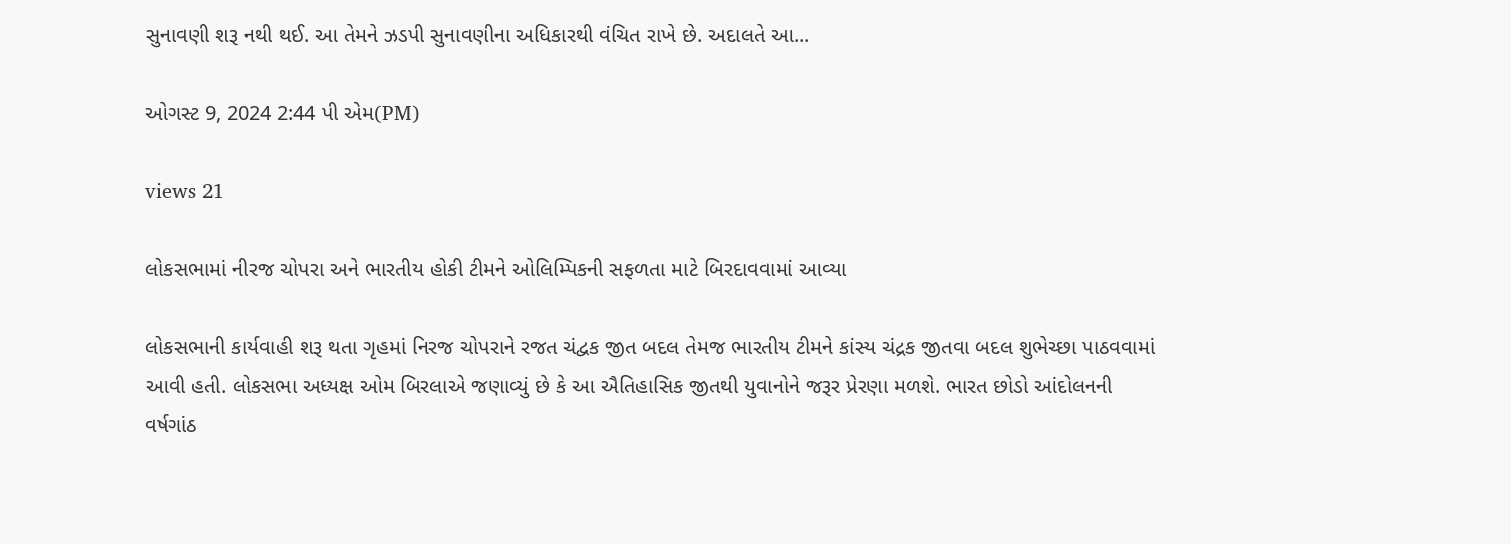સુનાવણી શરૂ નથી થઈ. આ તેમને ઝડપી સુનાવણીના અધિકારથી વંચિત રાખે છે. અદાલતે આ...

ઓગસ્ટ 9, 2024 2:44 પી એમ(PM)

views 21

લોકસભામાં નીરજ ચોપરા અને ભારતીય હોકી ટીમને ઓલિમ્પિકની સફળતા માટે બિરદાવવામાં આવ્યા

લોકસભાની કાર્યવાહી શરૂ થતા ગૃહમાં નિરજ ચોપરાને રજત ચંદ્વક જીત બદલ તેમજ ભારતીય ટીમને કાંસ્ય ચંદ્રક જીતવા બદલ શુભેચ્છા પાઠવવામાં આવી હતી. લોકસભા અધ્યક્ષ ઓમ બિરલાએ જણાવ્યું છે કે આ ઐતિહાસિક જીતથી યુવાનોને જરૂર પ્રેરણા મળશે. ભારત છોડો આંદોલનની વર્ષગાંઠ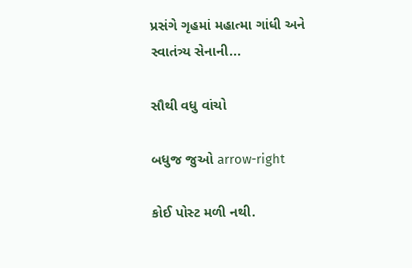પ્રસંગે ગૃહમાં મહાત્મા ગાંધી અને સ્વાતંત્ર્ય સેનાની...

સૌથી વધુ વાંચો

બધુજ જુઓ arrow-right

કોઈ પોસ્ટ મળી નથી.